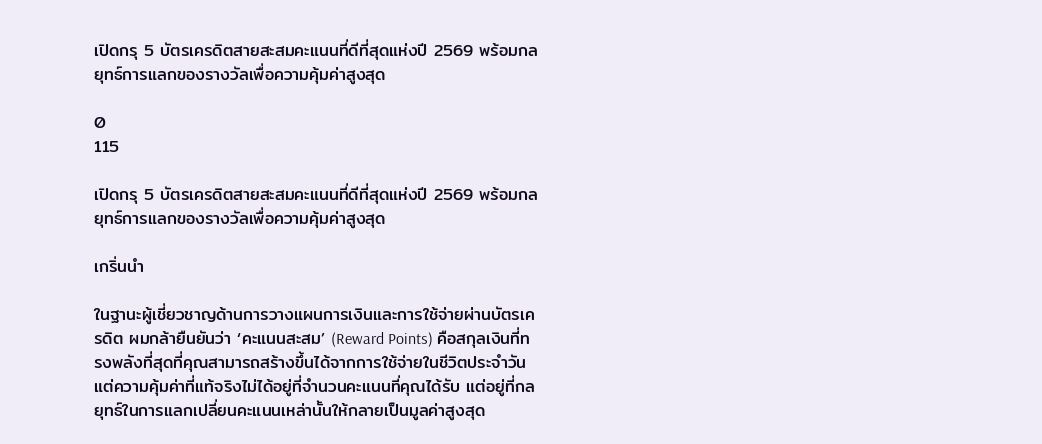เปิดกรุ 5 บัตรเครดิตสายสะสมคะแนนที่ดีที่สุดแห่งปี 2569 พร้อมกลยุทธ์การแลกของรางวัลเพื่อความคุ้มค่าสูงสุด

0
115

เปิดกรุ 5 บัตรเครดิตสายสะสมคะแนนที่ดีที่สุดแห่งปี 2569 พร้อมกลยุทธ์การแลกของรางวัลเพื่อความคุ้มค่าสูงสุด

เกริ่นนำ

ในฐานะผู้เชี่ยวชาญด้านการวางแผนการเงินและการใช้จ่ายผ่านบัตรเครดิต ผมกล้ายืนยันว่า ‘คะแนนสะสม’ (Reward Points) คือสกุลเงินที่ทรงพลังที่สุดที่คุณสามารถสร้างขึ้นได้จากการใช้จ่ายในชีวิตประจำวัน แต่ความคุ้มค่าที่แท้จริงไม่ได้อยู่ที่จำนวนคะแนนที่คุณได้รับ แต่อยู่ที่กลยุทธ์ในการแลกเปลี่ยนคะแนนเหล่านั้นให้กลายเป็นมูลค่าสูงสุด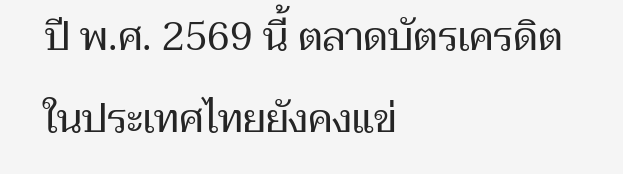ปี พ.ศ. 2569 นี้ ตลาดบัตรเครดิตในประเทศไทยยังคงแข่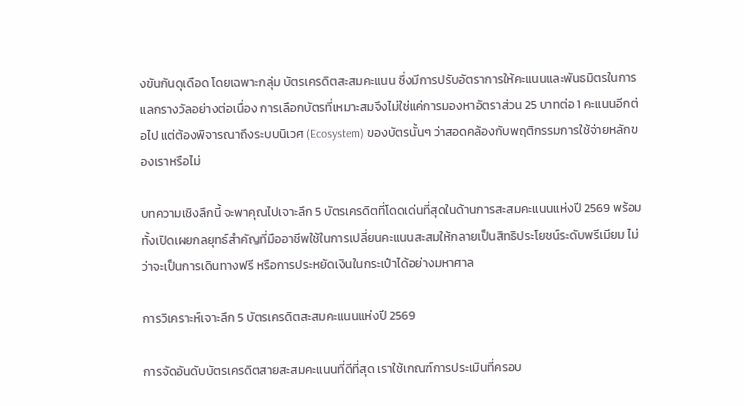งขันกันดุเดือด โดยเฉพาะกลุ่ม บัตรเครดิตสะสมคะแนน ซึ่งมีการปรับอัตราการให้คะแนนและพันธมิตรในการแลกรางวัลอย่างต่อเนื่อง การเลือกบัตรที่เหมาะสมจึงไม่ใช่แค่การมองหาอัตราส่วน 25 บาทต่อ 1 คะแนนอีกต่อไป แต่ต้องพิจารณาถึงระบบนิเวศ (Ecosystem) ของบัตรนั้นๆ ว่าสอดคล้องกับพฤติกรรมการใช้จ่ายหลักของเราหรือไม่

บทความเชิงลึกนี้ จะพาคุณไปเจาะลึก 5 บัตรเครดิตที่โดดเด่นที่สุดในด้านการสะสมคะแนนแห่งปี 2569 พร้อมทั้งเปิดเผยกลยุทธ์สำคัญที่มืออาชีพใช้ในการเปลี่ยนคะแนนสะสมให้กลายเป็นสิทธิประโยชน์ระดับพรีเมียม ไม่ว่าจะเป็นการเดินทางฟรี หรือการประหยัดเงินในกระเป๋าได้อย่างมหาศาล

การวิเคราะห์เจาะลึก 5 บัตรเครดิตสะสมคะแนนแห่งปี 2569

การจัดอันดับบัตรเครดิตสายสะสมคะแนนที่ดีที่สุด เราใช้เกณฑ์การประเมินที่ครอบ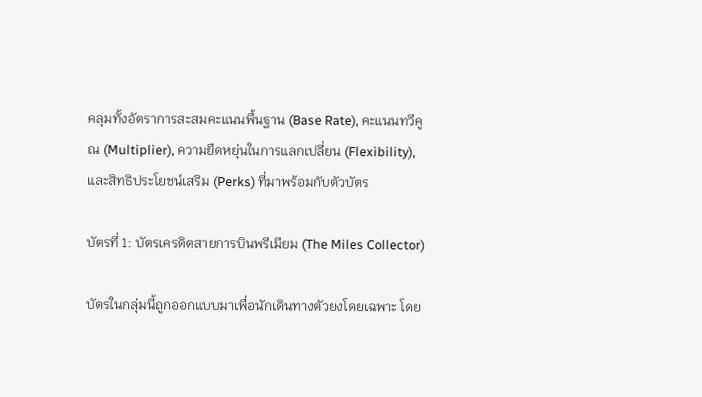คลุมทั้งอัตราการสะสมคะแนนพื้นฐาน (Base Rate), คะแนนทวีคูณ (Multiplier), ความยืดหยุ่นในการแลกเปลี่ยน (Flexibility), และสิทธิประโยชน์เสริม (Perks) ที่มาพร้อมกับตัวบัตร

บัตรที่ 1: บัตรเครดิตสายการบินพรีเมียม (The Miles Collector)

บัตรในกลุ่มนี้ถูกออกแบบมาเพื่อนักเดินทางตัวยงโดยเฉพาะ โดย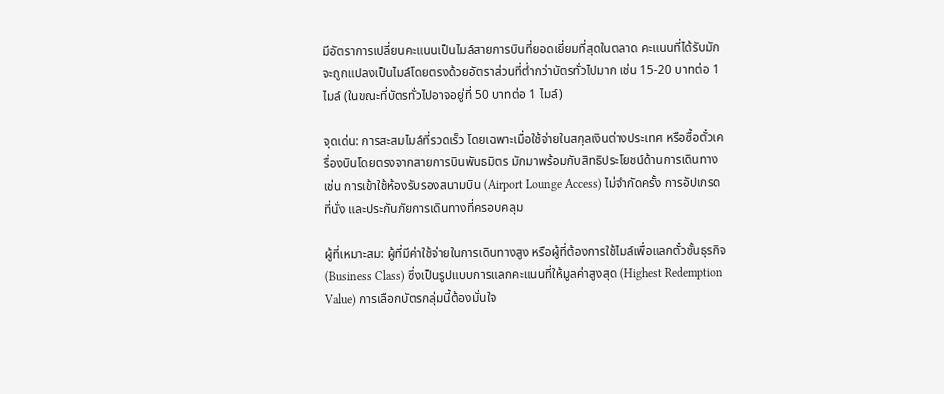มีอัตราการเปลี่ยนคะแนนเป็นไมล์สายการบินที่ยอดเยี่ยมที่สุดในตลาด คะแนนที่ได้รับมักจะถูกแปลงเป็นไมล์โดยตรงด้วยอัตราส่วนที่ต่ำกว่าบัตรทั่วไปมาก เช่น 15-20 บาทต่อ 1 ไมล์ (ในขณะที่บัตรทั่วไปอาจอยู่ที่ 50 บาทต่อ 1 ไมล์)

จุดเด่น: การสะสมไมล์ที่รวดเร็ว โดยเฉพาะเมื่อใช้จ่ายในสกุลเงินต่างประเทศ หรือซื้อตั๋วเครื่องบินโดยตรงจากสายการบินพันธมิตร มักมาพร้อมกับสิทธิประโยชน์ด้านการเดินทาง เช่น การเข้าใช้ห้องรับรองสนามบิน (Airport Lounge Access) ไม่จำกัดครั้ง การอัปเกรดที่นั่ง และประกันภัยการเดินทางที่ครอบคลุม

ผู้ที่เหมาะสม: ผู้ที่มีค่าใช้จ่ายในการเดินทางสูง หรือผู้ที่ต้องการใช้ไมล์เพื่อแลกตั๋วชั้นธุรกิจ (Business Class) ซึ่งเป็นรูปแบบการแลกคะแนนที่ให้มูลค่าสูงสุด (Highest Redemption Value) การเลือกบัตรกลุ่มนี้ต้องมั่นใจ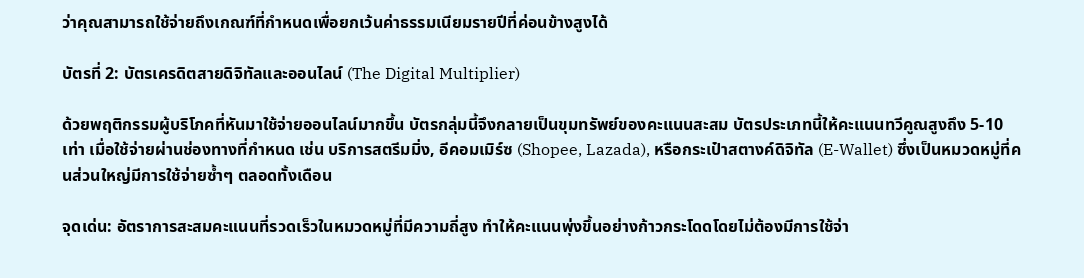ว่าคุณสามารถใช้จ่ายถึงเกณฑ์ที่กำหนดเพื่อยกเว้นค่าธรรมเนียมรายปีที่ค่อนข้างสูงได้

บัตรที่ 2: บัตรเครดิตสายดิจิทัลและออนไลน์ (The Digital Multiplier)

ด้วยพฤติกรรมผู้บริโภคที่หันมาใช้จ่ายออนไลน์มากขึ้น บัตรกลุ่มนี้จึงกลายเป็นขุมทรัพย์ของคะแนนสะสม บัตรประเภทนี้ให้คะแนนทวีคูณสูงถึง 5-10 เท่า เมื่อใช้จ่ายผ่านช่องทางที่กำหนด เช่น บริการสตรีมมิ่ง, อีคอมเมิร์ซ (Shopee, Lazada), หรือกระเป๋าสตางค์ดิจิทัล (E-Wallet) ซึ่งเป็นหมวดหมู่ที่คนส่วนใหญ่มีการใช้จ่ายซ้ำๆ ตลอดทั้งเดือน

จุดเด่น: อัตราการสะสมคะแนนที่รวดเร็วในหมวดหมู่ที่มีความถี่สูง ทำให้คะแนนพุ่งขึ้นอย่างก้าวกระโดดโดยไม่ต้องมีการใช้จ่า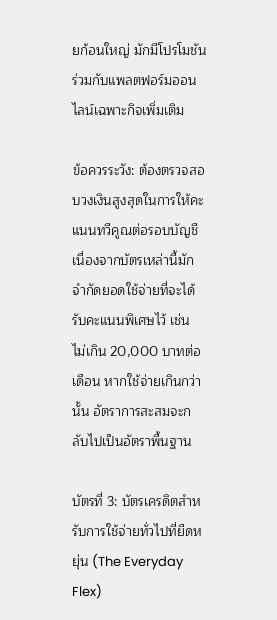ยก้อนใหญ่ มักมีโปรโมชันร่วมกับแพลตฟอร์มออนไลน์เฉพาะกิจเพิ่มเติม

ข้อควรระวัง: ต้องตรวจสอบวงเงินสูงสุดในการให้คะแนนทวีคูณต่อรอบบัญชี เนื่องจากบัตรเหล่านี้มักจำกัดยอดใช้จ่ายที่จะได้รับคะแนนพิเศษไว้ เช่น ไม่เกิน 20,000 บาทต่อเดือน หากใช้จ่ายเกินกว่านั้น อัตราการสะสมจะกลับไปเป็นอัตราพื้นฐาน

บัตรที่ 3: บัตรเครดิตสำหรับการใช้จ่ายทั่วไปที่ยืดหยุ่น (The Everyday Flex)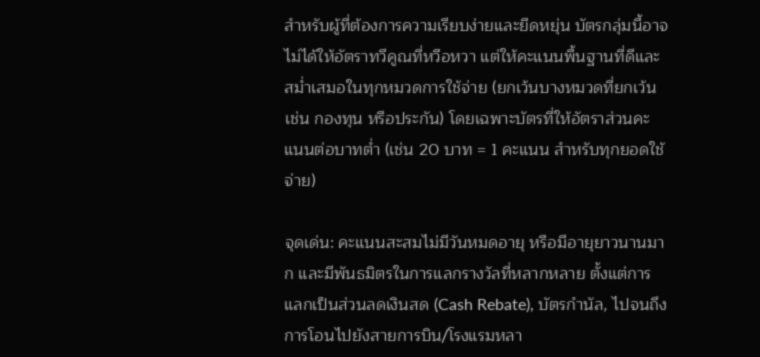สำหรับผู้ที่ต้องการความเรียบง่ายและยืดหยุ่น บัตรกลุ่มนี้อาจไม่ได้ให้อัตราทวีคูณที่หวือหวา แต่ให้คะแนนพื้นฐานที่ดีและสม่ำเสมอในทุกหมวดการใช้จ่าย (ยกเว้นบางหมวดที่ยกเว้น เช่น กองทุน หรือประกัน) โดยเฉพาะบัตรที่ให้อัตราส่วนคะแนนต่อบาทต่ำ (เช่น 20 บาท = 1 คะแนน สำหรับทุกยอดใช้จ่าย)

จุดเด่น: คะแนนสะสมไม่มีวันหมดอายุ หรือมีอายุยาวนานมาก และมีพันธมิตรในการแลกรางวัลที่หลากหลาย ตั้งแต่การแลกเป็นส่วนลดเงินสด (Cash Rebate), บัตรกำนัล, ไปจนถึงการโอนไปยังสายการบิน/โรงแรมหลา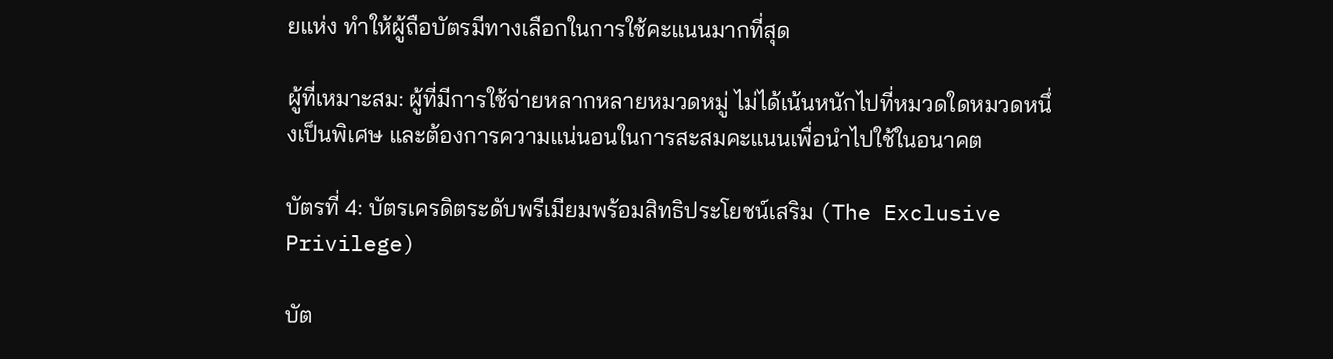ยแห่ง ทำให้ผู้ถือบัตรมีทางเลือกในการใช้คะแนนมากที่สุด

ผู้ที่เหมาะสม: ผู้ที่มีการใช้จ่ายหลากหลายหมวดหมู่ ไม่ได้เน้นหนักไปที่หมวดใดหมวดหนึ่งเป็นพิเศษ และต้องการความแน่นอนในการสะสมคะแนนเพื่อนำไปใช้ในอนาคต

บัตรที่ 4: บัตรเครดิตระดับพรีเมียมพร้อมสิทธิประโยชน์เสริม (The Exclusive Privilege)

บัต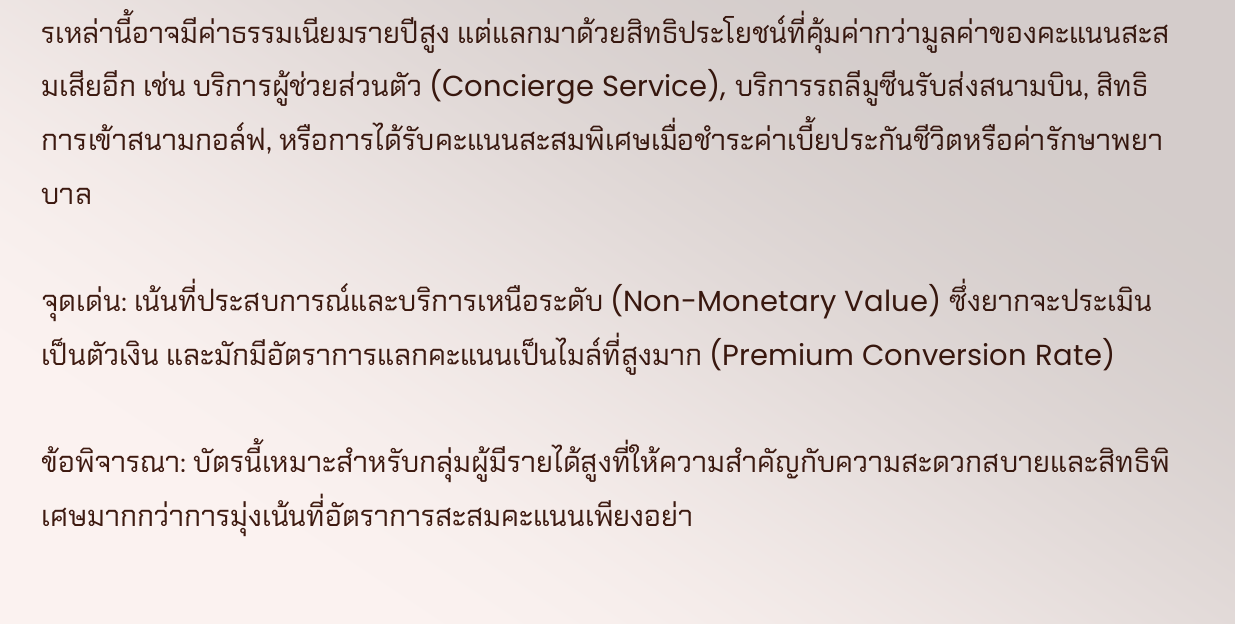รเหล่านี้อาจมีค่าธรรมเนียมรายปีสูง แต่แลกมาด้วยสิทธิประโยชน์ที่คุ้มค่ากว่ามูลค่าของคะแนนสะสมเสียอีก เช่น บริการผู้ช่วยส่วนตัว (Concierge Service), บริการรถลีมูซีนรับส่งสนามบิน, สิทธิการเข้าสนามกอล์ฟ, หรือการได้รับคะแนนสะสมพิเศษเมื่อชำระค่าเบี้ยประกันชีวิตหรือค่ารักษาพยาบาล

จุดเด่น: เน้นที่ประสบการณ์และบริการเหนือระดับ (Non-Monetary Value) ซึ่งยากจะประเมินเป็นตัวเงิน และมักมีอัตราการแลกคะแนนเป็นไมล์ที่สูงมาก (Premium Conversion Rate)

ข้อพิจารณา: บัตรนี้เหมาะสำหรับกลุ่มผู้มีรายได้สูงที่ให้ความสำคัญกับความสะดวกสบายและสิทธิพิเศษมากกว่าการมุ่งเน้นที่อัตราการสะสมคะแนนเพียงอย่า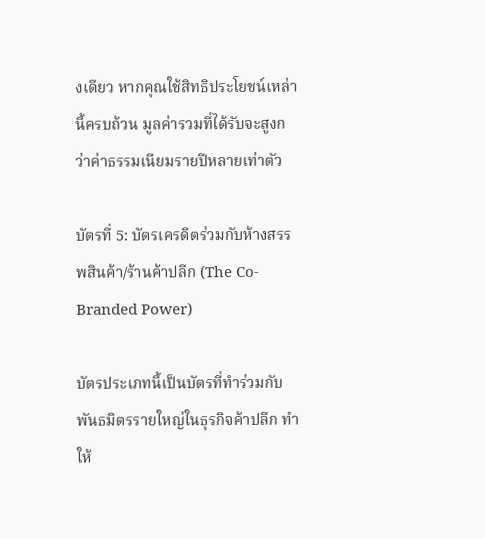งเดียว หากคุณใช้สิทธิประโยชน์เหล่านี้ครบถ้วน มูลค่ารวมที่ได้รับจะสูงกว่าค่าธรรมเนียมรายปีหลายเท่าตัว

บัตรที่ 5: บัตรเครดิตร่วมกับห้างสรรพสินค้า/ร้านค้าปลีก (The Co-Branded Power)

บัตรประเภทนี้เป็นบัตรที่ทำร่วมกับพันธมิตรรายใหญ่ในธุรกิจค้าปลีก ทำให้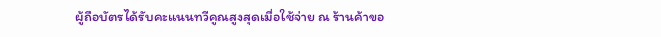ผู้ถือบัตรได้รับคะแนนทวีคูณสูงสุดเมื่อใช้จ่าย ณ ร้านค้าขอ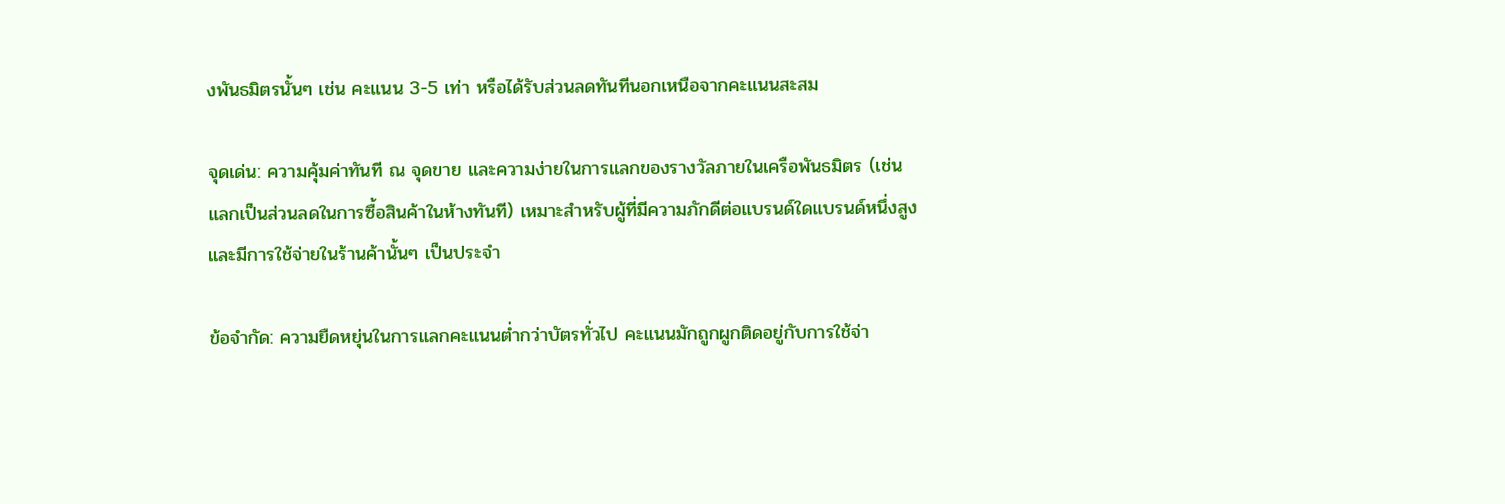งพันธมิตรนั้นๆ เช่น คะแนน 3-5 เท่า หรือได้รับส่วนลดทันทีนอกเหนือจากคะแนนสะสม

จุดเด่น: ความคุ้มค่าทันที ณ จุดขาย และความง่ายในการแลกของรางวัลภายในเครือพันธมิตร (เช่น แลกเป็นส่วนลดในการซื้อสินค้าในห้างทันที) เหมาะสำหรับผู้ที่มีความภักดีต่อแบรนด์ใดแบรนด์หนึ่งสูง และมีการใช้จ่ายในร้านค้านั้นๆ เป็นประจำ

ข้อจำกัด: ความยืดหยุ่นในการแลกคะแนนต่ำกว่าบัตรทั่วไป คะแนนมักถูกผูกติดอยู่กับการใช้จ่า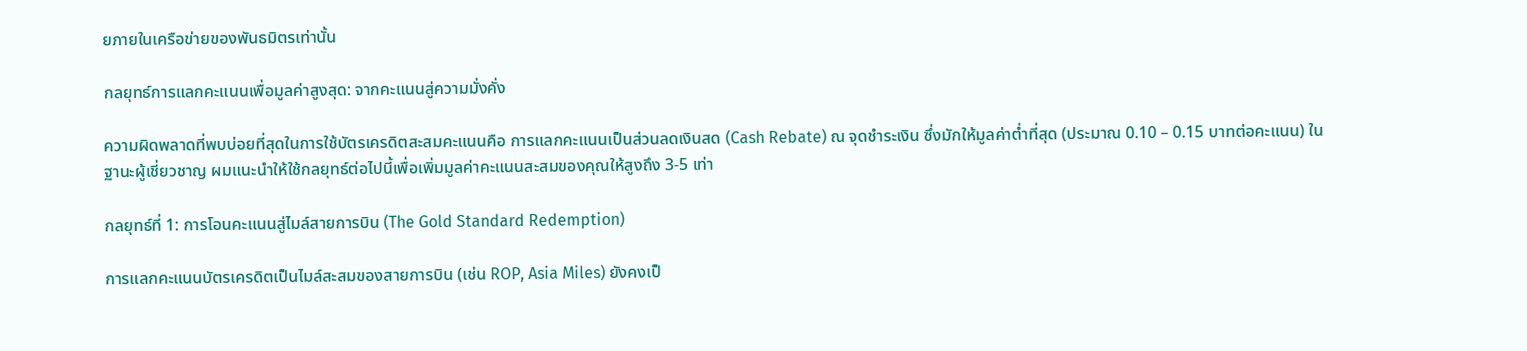ยภายในเครือข่ายของพันธมิตรเท่านั้น

กลยุทธ์การแลกคะแนนเพื่อมูลค่าสูงสุด: จากคะแนนสู่ความมั่งคั่ง

ความผิดพลาดที่พบบ่อยที่สุดในการใช้บัตรเครดิตสะสมคะแนนคือ การแลกคะแนนเป็นส่วนลดเงินสด (Cash Rebate) ณ จุดชำระเงิน ซึ่งมักให้มูลค่าต่ำที่สุด (ประมาณ 0.10 – 0.15 บาทต่อคะแนน) ในฐานะผู้เชี่ยวชาญ ผมแนะนำให้ใช้กลยุทธ์ต่อไปนี้เพื่อเพิ่มมูลค่าคะแนนสะสมของคุณให้สูงถึง 3-5 เท่า

กลยุทธ์ที่ 1: การโอนคะแนนสู่ไมล์สายการบิน (The Gold Standard Redemption)

การแลกคะแนนบัตรเครดิตเป็นไมล์สะสมของสายการบิน (เช่น ROP, Asia Miles) ยังคงเป็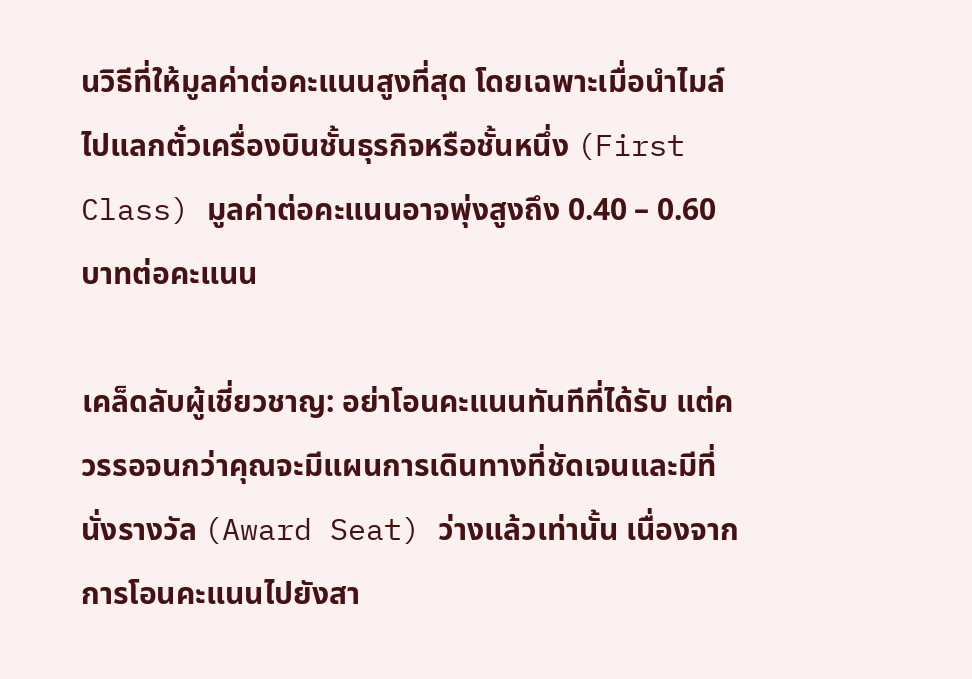นวิธีที่ให้มูลค่าต่อคะแนนสูงที่สุด โดยเฉพาะเมื่อนำไมล์ไปแลกตั๋วเครื่องบินชั้นธุรกิจหรือชั้นหนึ่ง (First Class) มูลค่าต่อคะแนนอาจพุ่งสูงถึง 0.40 – 0.60 บาทต่อคะแนน

เคล็ดลับผู้เชี่ยวชาญ: อย่าโอนคะแนนทันทีที่ได้รับ แต่ควรรอจนกว่าคุณจะมีแผนการเดินทางที่ชัดเจนและมีที่นั่งรางวัล (Award Seat) ว่างแล้วเท่านั้น เนื่องจากการโอนคะแนนไปยังสา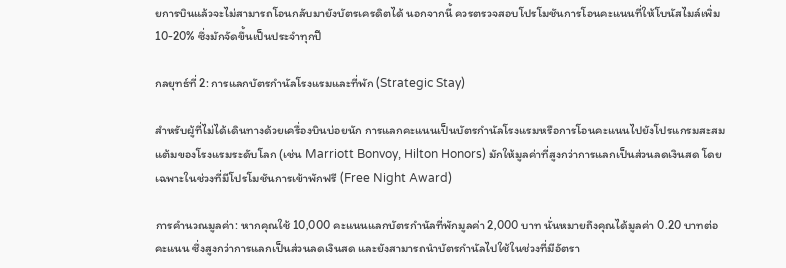ยการบินแล้วจะไม่สามารถโอนกลับมายังบัตรเครดิตได้ นอกจากนี้ ควรตรวจสอบโปรโมชันการโอนคะแนนที่ให้โบนัสไมล์เพิ่ม 10-20% ซึ่งมักจัดขึ้นเป็นประจำทุกปี

กลยุทธ์ที่ 2: การแลกบัตรกำนัลโรงแรมและที่พัก (Strategic Stay)

สำหรับผู้ที่ไม่ได้เดินทางด้วยเครื่องบินบ่อยนัก การแลกคะแนนเป็นบัตรกำนัลโรงแรมหรือการโอนคะแนนไปยังโปรแกรมสะสมแต้มของโรงแรมระดับโลก (เช่น Marriott Bonvoy, Hilton Honors) มักให้มูลค่าที่สูงกว่าการแลกเป็นส่วนลดเงินสด โดยเฉพาะในช่วงที่มีโปรโมชันการเข้าพักฟรี (Free Night Award)

การคำนวณมูลค่า: หากคุณใช้ 10,000 คะแนนแลกบัตรกำนัลที่พักมูลค่า 2,000 บาท นั่นหมายถึงคุณได้มูลค่า 0.20 บาทต่อคะแนน ซึ่งสูงกว่าการแลกเป็นส่วนลดเงินสด และยังสามารถนำบัตรกำนัลไปใช้ในช่วงที่มีอัตรา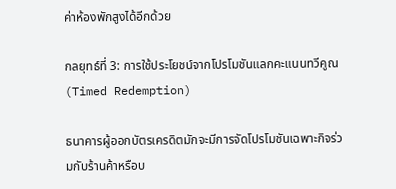ค่าห้องพักสูงได้อีกด้วย

กลยุทธ์ที่ 3: การใช้ประโยชน์จากโปรโมชันแลกคะแนนทวีคูณ (Timed Redemption)

ธนาคารผู้ออกบัตรเครดิตมักจะมีการจัดโปรโมชันเฉพาะกิจร่วมกับร้านค้าหรือบ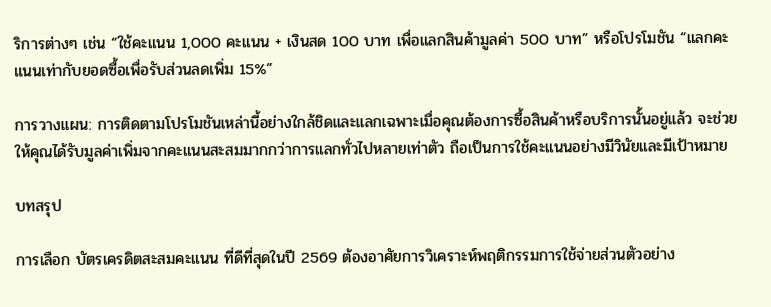ริการต่างๆ เช่น “ใช้คะแนน 1,000 คะแนน + เงินสด 100 บาท เพื่อแลกสินค้ามูลค่า 500 บาท” หรือโปรโมชัน “แลกคะแนนเท่ากับยอดซื้อเพื่อรับส่วนลดเพิ่ม 15%”

การวางแผน: การติดตามโปรโมชันเหล่านี้อย่างใกล้ชิดและแลกเฉพาะเมื่อคุณต้องการซื้อสินค้าหรือบริการนั้นอยู่แล้ว จะช่วยให้คุณได้รับมูลค่าเพิ่มจากคะแนนสะสมมากกว่าการแลกทั่วไปหลายเท่าตัว ถือเป็นการใช้คะแนนอย่างมีวินัยและมีเป้าหมาย

บทสรุป

การเลือก บัตรเครดิตสะสมคะแนน ที่ดีที่สุดในปี 2569 ต้องอาศัยการวิเคราะห์พฤติกรรมการใช้จ่ายส่วนตัวอย่าง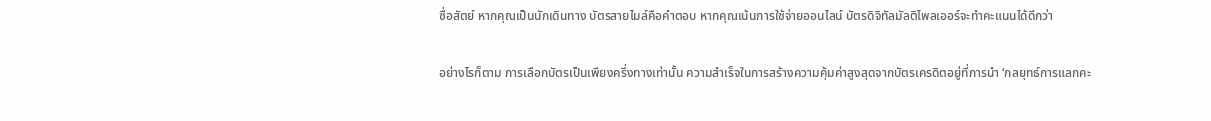ซื่อสัตย์ หากคุณเป็นนักเดินทาง บัตรสายไมล์คือคำตอบ หากคุณเน้นการใช้จ่ายออนไลน์ บัตรดิจิทัลมัลติไพลเออร์จะทำคะแนนได้ดีกว่า

อย่างไรก็ตาม การเลือกบัตรเป็นเพียงครึ่งทางเท่านั้น ความสำเร็จในการสร้างความคุ้มค่าสูงสุดจากบัตรเครดิตอยู่ที่การนำ ‘กลยุทธ์การแลกคะ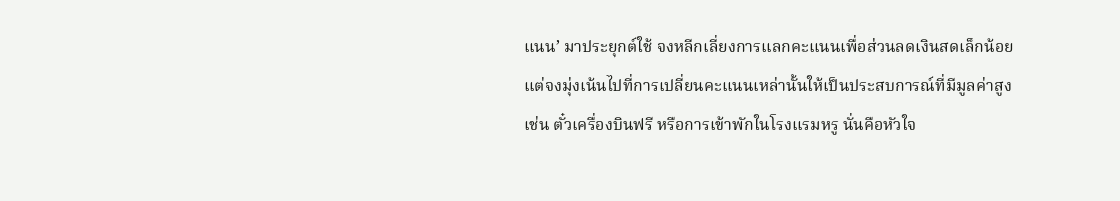แนน’ มาประยุกต์ใช้ จงหลีกเลี่ยงการแลกคะแนนเพื่อส่วนลดเงินสดเล็กน้อย แต่จงมุ่งเน้นไปที่การเปลี่ยนคะแนนเหล่านั้นให้เป็นประสบการณ์ที่มีมูลค่าสูง เช่น ตั๋วเครื่องบินฟรี หรือการเข้าพักในโรงแรมหรู นั่นคือหัวใจ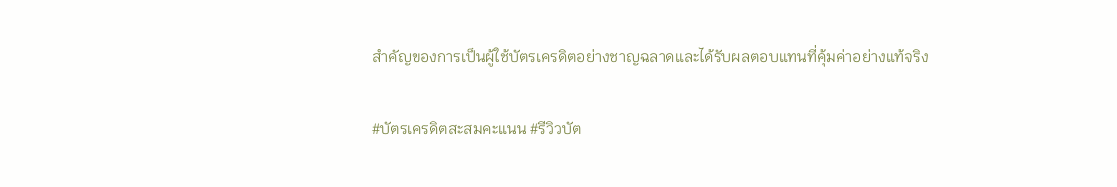สำคัญของการเป็นผู้ใช้บัตรเครดิตอย่างชาญฉลาดและได้รับผลตอบแทนที่คุ้มค่าอย่างแท้จริง

#บัตรเครดิตสะสมคะแนน #รีวิวบัต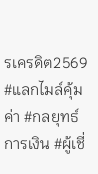รเครดิต2569 #แลกไมล์คุ้มค่า #กลยุทธ์การเงิน #ผู้เชี่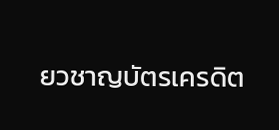ยวชาญบัตรเครดิต